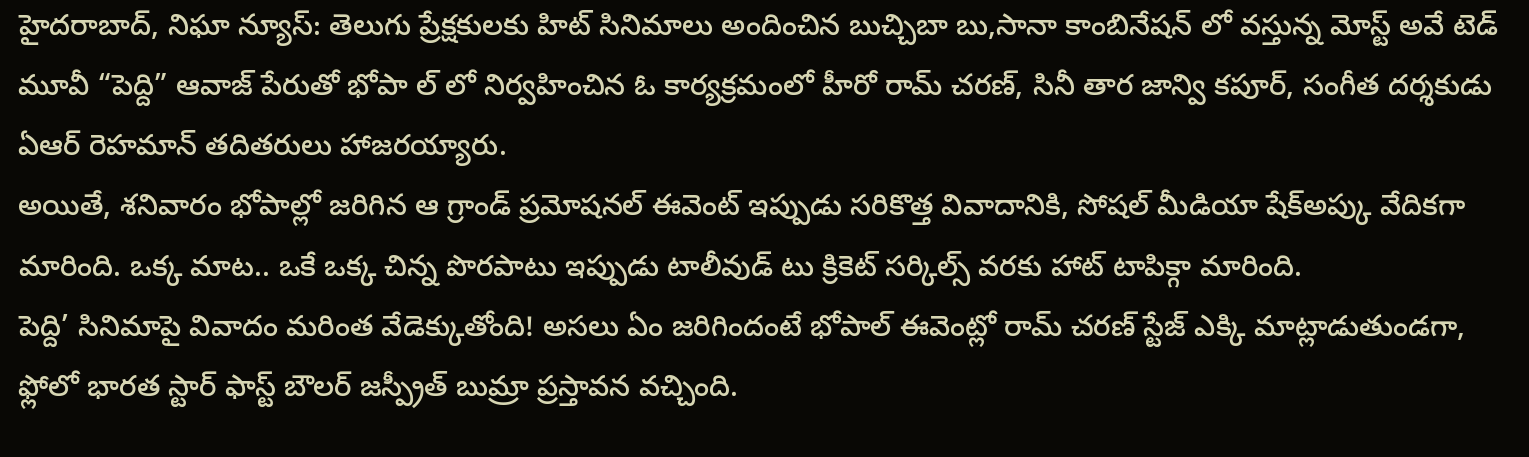హైదరాబాద్, నిఘా న్యూస్: తెలుగు ప్రేక్షకులకు హిట్ సినిమాలు అందించిన బుచ్చిబా బు,సానా కాంబినేషన్ లో వస్తున్న మోస్ట్ అవే టెడ్ మూవీ “పెద్ది” ఆవాజ్ పేరుతో భోపా ల్ లో నిర్వహించిన ఓ కార్యక్రమంలో హీరో రామ్ చరణ్, సినీ తార జాన్వి కపూర్, సంగీత దర్శకుడు ఏఆర్ రెహమాన్ తదితరులు హాజరయ్యారు.
అయితే, శనివారం భోపాల్లో జరిగిన ఆ గ్రాండ్ ప్రమోషనల్ ఈవెంట్ ఇప్పుడు సరికొత్త వివాదానికి, సోషల్ మీడియా షేక్అప్కు వేదికగా మారింది. ఒక్క మాట.. ఒకే ఒక్క చిన్న పొరపాటు ఇప్పుడు టాలీవుడ్ టు క్రికెట్ సర్కిల్స్ వరకు హాట్ టాపిక్గా మారింది.
పెద్ది’ సినిమాపై వివాదం మరింత వేడెక్కుతోంది! అసలు ఏం జరిగిందంటే భోపాల్ ఈవెంట్లో రామ్ చరణ్ స్టేజ్ ఎక్కి మాట్లాడుతుండగా, ఫ్లోలో భారత స్టార్ ఫాస్ట్ బౌలర్ జస్ప్రీత్ బుమ్రా ప్రస్తావన వచ్చింది.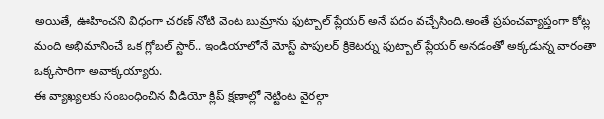అయితే, ఊహించని విధంగా చరణ్ నోటి వెంట బుమ్రాను ఫుట్బాల్ ప్లేయర్ అనే పదం వచ్చేసింది.అంతే ప్రపంచవ్యాప్తంగా కోట్ల మంది అభిమానించే ఒక గ్లోబల్ స్టార్.. ఇండియాలోనే మోస్ట్ పాపులర్ క్రికెటర్ను ఫుట్బాల్ ప్లేయర్ అనడంతో అక్కడున్న వారంతా ఒక్కసారిగా అవాక్కయ్యారు.
ఈ వ్యాఖ్యలకు సంబంధించిన వీడియో క్లిప్ క్షణాల్లో నెట్టింట వైరల్గా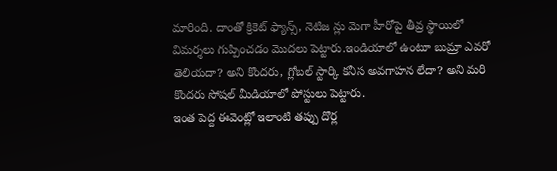మారింది. దాంతో క్రికెట్ ఫ్యాన్స్, నెటిజ న్లు మెగా హీరోపై తీవ్ర స్థాయిలో విమర్శలు గుప్పించడం మొదలు పెట్టారు.ఇండియాలో ఉంటూ బుమ్రా ఎవరో తెలియదా? అని కొందరు, గ్లోబల్ స్టార్కి కనీస అవగాహన లేదా? అని మరి కొందరు సోషల్ మీడియాలో పోస్టులు పెట్టారు.
ఇంత పెద్ద ఈవెంట్లో ఇలాంటి తప్పు దొర్ల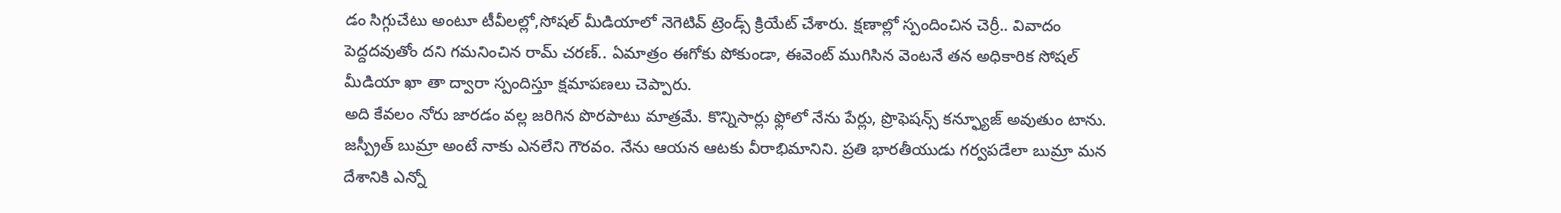డం సిగ్గుచేటు అంటూ టీవీలల్లో,సోషల్ మీడియాలో నెగెటివ్ ట్రెండ్స్ క్రియేట్ చేశారు. క్షణాల్లో స్పందించిన చెర్రీ.. వివాదం పెద్దదవుతోం దని గమనించిన రామ్ చరణ్.. ఏమాత్రం ఈగోకు పోకుండా, ఈవెంట్ ముగిసిన వెంటనే తన అధికారిక సోషల్ మీడియా ఖా తా ద్వారా స్పందిస్తూ క్షమాపణలు చెప్పారు.
అది కేవలం నోరు జారడం వల్ల జరిగిన పొరపాటు మాత్రమే. కొన్నిసార్లు ఫ్లోలో నేను పేర్లు, ప్రొఫెషన్స్ కన్ఫ్యూజ్ అవుతుం టాను. జస్ప్రీత్ బుమ్రా అంటే నాకు ఎనలేని గౌరవం. నేను ఆయన ఆటకు వీరాభిమానిని. ప్రతి భారతీయుడు గర్వపడేలా బుమ్రా మన దేశానికి ఎన్నో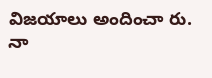విజయాలు అందించా రు. నా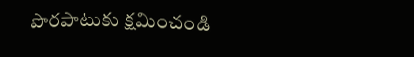పొరపాటుకు క్షమించండి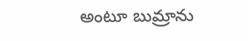అంటూ బుమ్రాను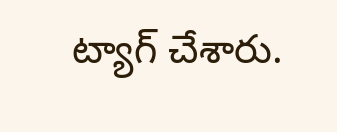ట్యాగ్ చేశారు.